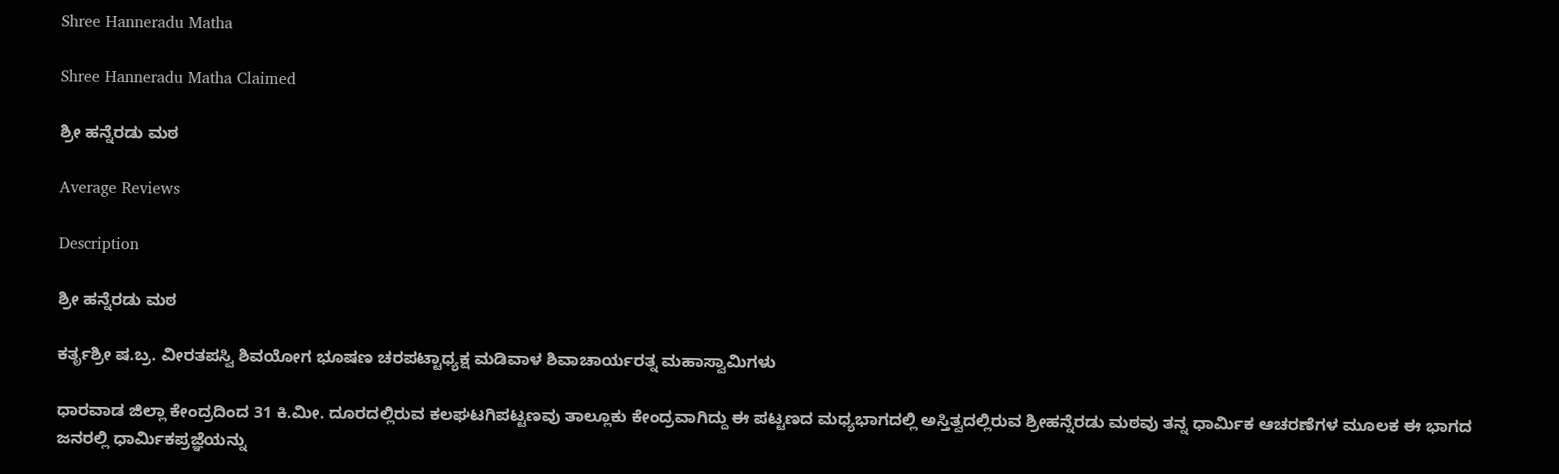Shree Hanneradu Matha

Shree Hanneradu Matha Claimed

ಶ್ರೀ ಹನ್ನೆರಡು ಮಠ

Average Reviews

Description

ಶ್ರೀ ಹನ್ನೆರಡು ಮಠ

ಕರ್ತೃಶ್ರೀ ಷ.ಬ್ರ. ವೀರತಪಸ್ವಿ ಶಿವಯೋಗ ಭೂಷಣ ಚರಪಟ್ಟಾಧ್ಯಕ್ಷ ಮಡಿವಾಳ ಶಿವಾಚಾರ್ಯರತ್ನ ಮಹಾಸ್ವಾಮಿಗಳು

ಧಾರವಾಡ ಜಿಲ್ಲಾ ಕೇಂದ್ರದಿಂದ 31 ಕಿ.ಮೀ. ದೂರದಲ್ಲಿರುವ ಕಲಘಟಗಿಪಟ್ಟಣವು ತಾಲ್ಲೂಕು ಕೇಂದ್ರವಾಗಿದ್ದು ಈ ಪಟ್ಟಣದ ಮಧ್ಯಭಾಗದಲ್ಲಿ ಅಸ್ತಿತ್ವದಲ್ಲಿರುವ ಶ್ರೀಹನ್ನೆರಡು ಮಠವು ತನ್ನ ಧಾರ್ಮಿಕ ಆಚರಣೆಗಳ ಮೂಲಕ ಈ ಭಾಗದ ಜನರಲ್ಲಿ ಧಾರ್ಮಿಕಪ್ರಜ್ಞೆಯನ್ನು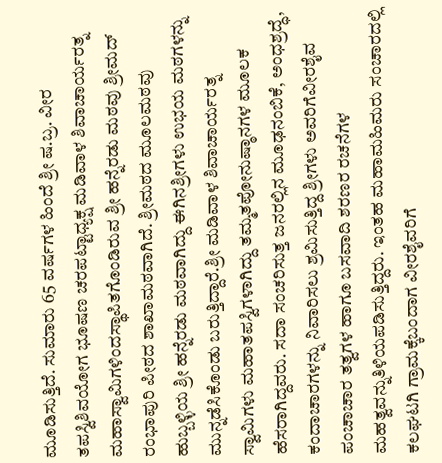ಮೂಡಿಸುತ್ತಿದೆ. ಸುಮಾರು 65 ವರ್ಷಗಳ ಹಿಂದೆ ಶ್ರೀ ಷ.ಬ್ರ. ವೀರ ತಪಸ್ವಿಶಿವಯೋಗ ಭೂಷಣ ಚರಪಟ್ಟಾಧ್ಯಕ್ಷ ಮಡಿವಾಳ ಶಿವಾಚಾರ್ಯರತ್ನ ಮಹಾಸ್ವಾಮಿಗಳಿಂದಸ್ಥಾಪಿತಗೊಂಡಿರುವ ಶ್ರೀ ಹನ್ನೆರಡು ಮಠವು ಶ್ರೀಮದ್ ರಂಭಾಪುರಿ ಪೀಠದ ಶಾಖಾಮಠವಾಗಿದೆ. ಶ್ರೀಮಠದ ಮೂಲಮಠವು ಹುಬ್ಬಳ್ಳಿಯ ಶ್ರೀ ಹನ್ನೆರಡು ಮಠವಾಗಿದ್ದು ಈಗಿನಶ್ರೀಗಳು ಉಭಯ ಮಠಗಳನ್ನು ಮುನ್ನಡೆಸಿಕೊಂಡು ಬರುತ್ತಿದ್ದಾರೆ.ಶ್ರೀ ಮಡಿವಾಳ ಶಿವಾಚಾರ್ಯರತ್ನ ಸ್ವಾಮಿಗಳು ಮಹಾತಪಸ್ವಿಗಳಾಗಿದ್ದು ತಮ್ಮತಪೋನುಷ್ಠಾನಗಳ ಮೂಲಕ ಹೆಸರಾಗಿದ್ದವರು. ಸದಾ ಸಂಚರಿಸುತ್ತ ಜನರಲ್ಲಿನ ಮೂಢನಂಬಿಕೆ, ಅಂಧಶ್ರದ್ಧೆ, ಕಂದಾಚಾರಗಳನ್ನು ನಿವಾರಿಸಲು ಶ್ರಮಿಸುತ್ತಿದ್ದ ಶ್ರೀಗಳು ಅವರಿಗೆವೀರಶೈವ ಪಂಚಾಚಾರ ತತ್ವಗಳ ಹಾಗೂ ಬಸವಾದಿ ಶರಣರ ರಚನೆಗಳ ಮಹತ್ವವನ್ನುತಿಳಿಯಪಡಿಸುತ್ತಿದ್ದರು. ಇಂತಹ ಮಹಾಮಹಿಮರು ಸಂಚಾರದಲ್ಲಿ ಕಲಘಟಗಿ ಗ್ರಾಮಕ್ಕೆಬಂದಾಗ ವೀರಶೈವರಿಗೆ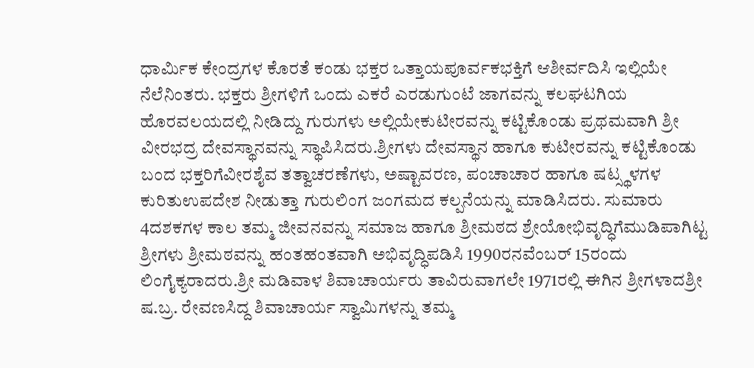ಧಾರ್ಮಿಕ ಕೇಂದ್ರಗಳ ಕೊರತೆ ಕಂಡು ಭಕ್ತರ ಒತ್ತಾಯಪೂರ್ವಕಭಕ್ತಿಗೆ ಆಶೀರ್ವದಿಸಿ ಇಲ್ಲಿಯೇ ನೆಲೆನಿಂತರು. ಭಕ್ತರು ಶ್ರೀಗಳಿಗೆ ಒಂದು ಎಕರೆ ಎರಡುಗುಂಟೆ ಜಾಗವನ್ನು ಕಲಘಟಗಿಯ ಹೊರವಲಯದಲ್ಲಿ ನೀಡಿದ್ದು ಗುರುಗಳು ಅಲ್ಲಿಯೇಕುಟೀರವನ್ನು ಕಟ್ಟಿಕೊಂಡು ಪ್ರಥಮವಾಗಿ ಶ್ರೀ ವೀರಭದ್ರ ದೇವಸ್ಥಾನವನ್ನು ಸ್ಥಾಪಿಸಿದರು.ಶ್ರೀಗಳು ದೇವಸ್ಥಾನ ಹಾಗೂ ಕುಟೀರವನ್ನು ಕಟ್ಟಿಕೊಂಡು ಬಂದ ಭಕ್ತರಿಗೆವೀರಶೈವ ತತ್ವಾಚರಣೆಗಳು, ಅಷ್ಟಾವರಣ, ಪಂಚಾಚಾರ ಹಾಗೂ ಷಟ್ಸ್ಥಳಗಳ ಕುರಿತುಉಪದೇಶ ನೀಡುತ್ತಾ ಗುರುಲಿಂಗ ಜಂಗಮದ ಕಲ್ಪನೆಯನ್ನು ಮಾಡಿಸಿದರು. ಸುಮಾರು 4ದಶಕಗಳ ಕಾಲ ತಮ್ಮ ಜೀವನವನ್ನು ಸಮಾಜ ಹಾಗೂ ಶ್ರೀಮಠದ ಶ್ರೇಯೋಭಿವೃದ್ಧಿಗೆಮುಡಿಪಾಗಿಟ್ಟ ಶ್ರೀಗಳು ಶ್ರೀಮಠವನ್ನು ಹಂತಹಂತವಾಗಿ ಅಭಿವೃದ್ಧಿಪಡಿಸಿ 1990ರನವೆಂಬರ್ 15ರಂದು ಲಿಂಗೈಕ್ಯರಾದರು.ಶ್ರೀ ಮಡಿವಾಳ ಶಿವಾಚಾರ್ಯರು ತಾವಿರುವಾಗಲೇ 1971ರಲ್ಲಿ ಈಗಿನ ಶ್ರೀಗಳಾದಶ್ರೀ ಷ.ಬ್ರ. ರೇವಣಸಿದ್ದ ಶಿವಾಚಾರ್ಯ ಸ್ವಾಮಿಗಳನ್ನು ತಮ್ಮ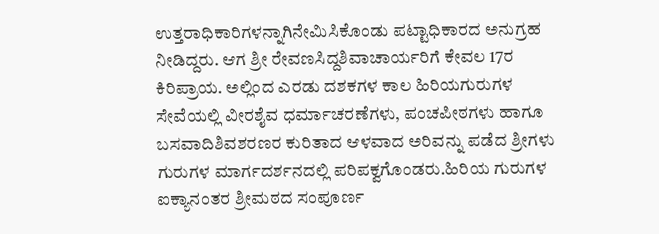ಉತ್ತರಾಧಿಕಾರಿಗಳನ್ನಾಗಿನೇಮಿಸಿಕೊಂಡು ಪಟ್ಟಾಧಿಕಾರದ ಅನುಗ್ರಹ ನೀಡಿದ್ದರು. ಆಗ ಶ್ರೀ ರೇವಣಸಿದ್ದಶಿವಾಚಾರ್ಯರಿಗೆ ಕೇವಲ 17ರ ಕಿರಿಪ್ರಾಯ. ಅಲ್ಲಿಂದ ಎರಡು ದಶಕಗಳ ಕಾಲ ಹಿರಿಯಗುರುಗಳ ಸೇವೆಯಲ್ಲಿ ವೀರಶೈವ ಧರ್ಮಾಚರಣೆಗಳು, ಪಂಚಪೀಠಗಳು ಹಾಗೂ ಬಸವಾದಿಶಿವಶರಣರ ಕುರಿತಾದ ಆಳವಾದ ಅರಿವನ್ನು ಪಡೆದ ಶ್ರೀಗಳು ಗುರುಗಳ ಮಾರ್ಗದರ್ಶನದಲ್ಲಿ ಪರಿಪಕ್ವಗೊಂಡರು.ಹಿರಿಯ ಗುರುಗಳ ಐಕ್ಯಾನಂತರ ಶ್ರೀಮಠದ ಸಂಪೂರ್ಣ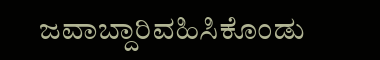ಜವಾಬ್ದಾರಿವಹಿಸಿಕೊಂಡು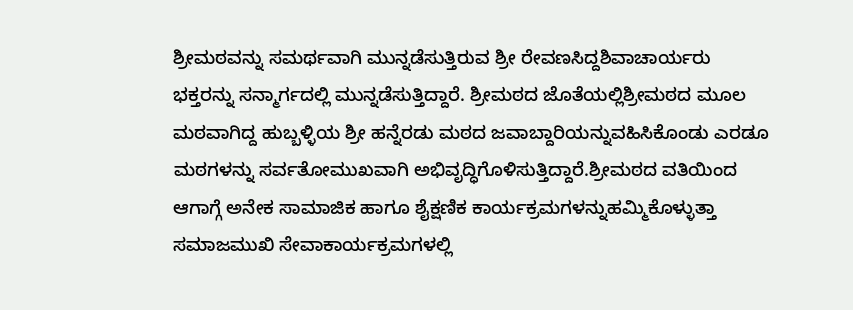ಶ್ರೀಮಠವನ್ನು ಸಮರ್ಥವಾಗಿ ಮುನ್ನಡೆಸುತ್ತಿರುವ ಶ್ರೀ ರೇವಣಸಿದ್ದಶಿವಾಚಾರ್ಯರು ಭಕ್ತರನ್ನು ಸನ್ಮಾರ್ಗದಲ್ಲಿ ಮುನ್ನಡೆಸುತ್ತಿದ್ದಾರೆ. ಶ್ರೀಮಠದ ಜೊತೆಯಲ್ಲಿಶ್ರೀಮಠದ ಮೂಲ ಮಠವಾಗಿದ್ದ ಹುಬ್ಬಳ್ಳಿಯ ಶ್ರೀ ಹನ್ನೆರಡು ಮಠದ ಜವಾಬ್ದಾರಿಯನ್ನುವಹಿಸಿಕೊಂಡು ಎರಡೂ ಮಠಗಳನ್ನು ಸರ್ವತೋಮುಖವಾಗಿ ಅಭಿವೃದ್ಧಿಗೊಳಿಸುತ್ತಿದ್ದಾರೆ.ಶ್ರೀಮಠದ ವತಿಯಿಂದ ಆಗಾಗ್ಗೆ ಅನೇಕ ಸಾಮಾಜಿಕ ಹಾಗೂ ಶೈಕ್ಷಣಿಕ ಕಾರ್ಯಕ್ರಮಗಳನ್ನುಹಮ್ಮಿಕೊಳ್ಳುತ್ತಾ ಸಮಾಜಮುಖಿ ಸೇವಾಕಾರ್ಯಕ್ರಮಗಳಲ್ಲಿ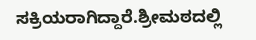ಸಕ್ರಿಯರಾಗಿದ್ದಾರೆ.ಶ್ರೀಮಠದಲ್ಲಿ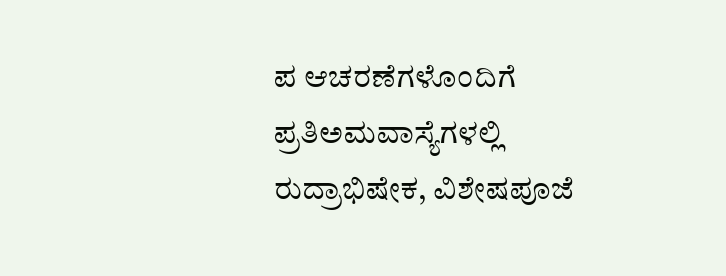ಪ ಆಚರಣೆಗಳೊಂದಿಗೆ ಪ್ರತಿಅಮವಾಸ್ಯೆಗಳಲ್ಲಿ ರುದ್ರಾಭಿಷೇಕ, ವಿಶೇಷಪೂಜೆ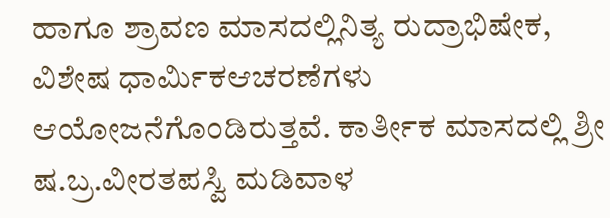ಹಾಗೂ ಶ್ರಾವಣ ಮಾಸದಲ್ಲಿನಿತ್ಯ ರುದ್ರಾಭಿಷೇಕ, ವಿಶೇಷ ಧಾರ್ಮಿಕಆಚರಣೆಗಳು ಆಯೋಜನೆಗೊಂಡಿರುತ್ತವೆ. ಕಾರ್ತೀಕ ಮಾಸದಲ್ಲಿ ಶ್ರೀ ಷ.ಬ್ರ.ವೀರತಪಸ್ವಿ ಮಡಿವಾಳ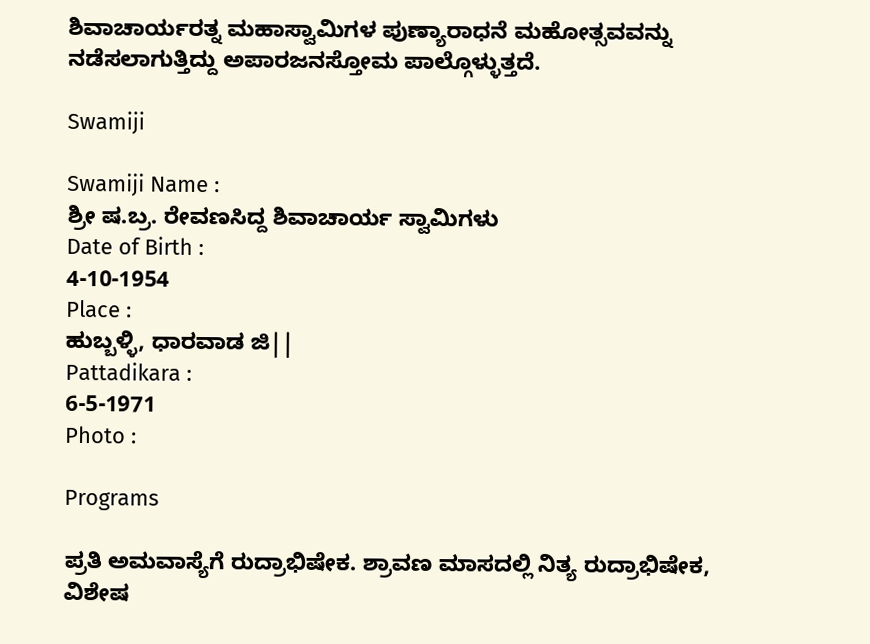ಶಿವಾಚಾರ್ಯರತ್ನ ಮಹಾಸ್ವಾಮಿಗಳ ಪುಣ್ಯಾರಾಧನೆ ಮಹೋತ್ಸವವನ್ನು ನಡೆಸಲಾಗುತ್ತಿದ್ದು ಅಪಾರಜನಸ್ತೋಮ ಪಾಲ್ಗೊಳ್ಳುತ್ತದೆ.

Swamiji

Swamiji Name :
ಶ್ರೀ ಷ.ಬ್ರ. ರೇವಣಸಿದ್ದ ಶಿವಾಚಾರ್ಯ ಸ್ವಾಮಿಗಳು
Date of Birth :
4-10-1954
Place :
ಹುಬ್ಬಳ್ಳಿ, ಧಾರವಾಡ ಜಿ||
Pattadikara :
6-5-1971
Photo :

Programs

ಪ್ರತಿ ಅಮವಾಸ್ಯೆಗೆ ರುದ್ರಾಭಿಷೇಕ. ಶ್ರಾವಣ ಮಾಸದಲ್ಲಿ ನಿತ್ಯ ರುದ್ರಾಭಿಷೇಕ, ವಿಶೇಷ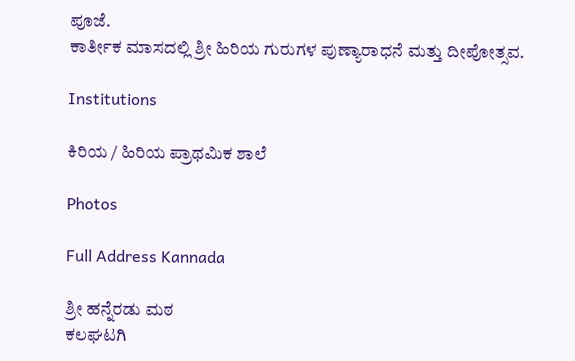ಪೂಜೆ.
ಕಾರ್ತೀಕ ಮಾಸದಲ್ಲಿ ಶ್ರೀ ಹಿರಿಯ ಗುರುಗಳ ಪುಣ್ಯಾರಾಧನೆ ಮತ್ತು ದೀಪೋತ್ಸವ.

Institutions

ಕಿರಿಯ / ಹಿರಿಯ ಪ್ರಾಥಮಿಕ ಶಾಲೆ

Photos

Full Address Kannada

ಶ್ರೀ ಹನ್ನೆರಡು ಮಠ
ಕಲಘಟಗಿ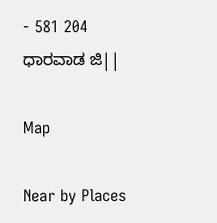- 581 204
ಧಾರವಾಡ ಜಿ||

Map

Near by Places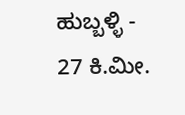ಹುಬ್ಬಳ್ಳಿ - 27 ಕಿ.ಮೀ.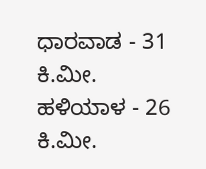ಧಾರವಾಡ - 31 ಕಿ.ಮೀ.
ಹಳಿಯಾಳ - 26 ಕಿ.ಮೀ.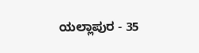ಯಲ್ಲಾಪುರ - 35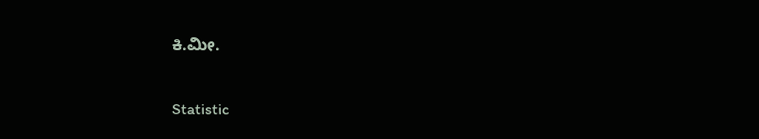ಕಿ.ಮೀ.

Statistic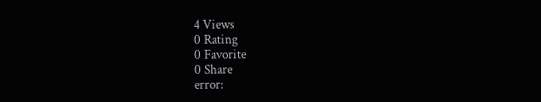4 Views
0 Rating
0 Favorite
0 Share
error: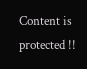Content is protected !!